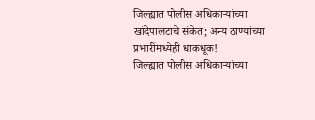जिल्ह्यात पोलीस अधिकाऱ्यांच्या खांदेपालटाचे संकेत; अन्य ठाण्यांच्या प्रभारींमध्येही धाकधूक!
जिल्ह्यात पोलीस अधिकाऱ्यांच्या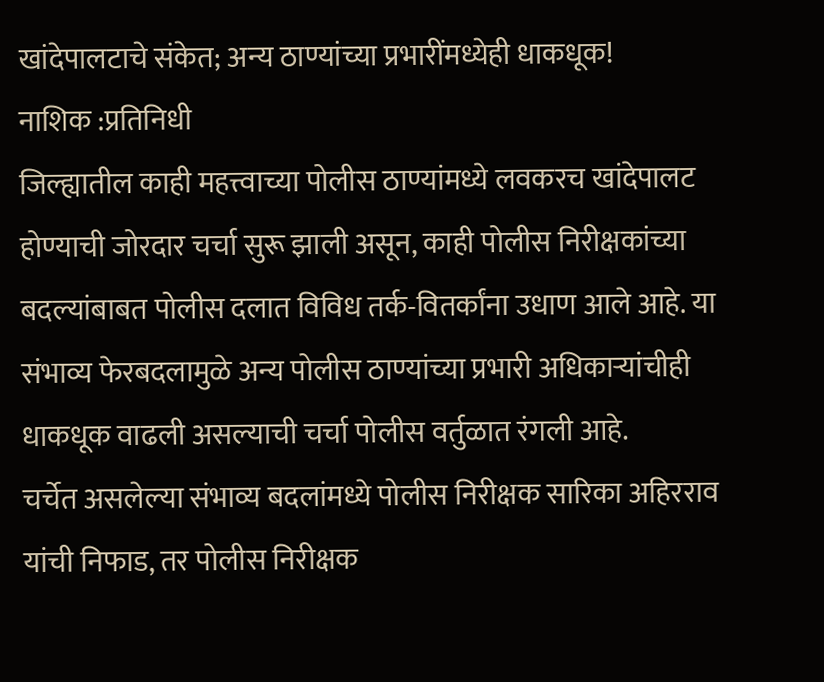खांदेपालटाचे संकेत; अन्य ठाण्यांच्या प्रभारींमध्येही धाकधूक!
नाशिक :प्रतिनिधी
जिल्ह्यातील काही महत्त्वाच्या पोलीस ठाण्यांमध्ये लवकरच खांदेपालट होण्याची जोरदार चर्चा सुरू झाली असून, काही पोलीस निरीक्षकांच्या बदल्यांबाबत पोलीस दलात विविध तर्क-वितर्कांना उधाण आले आहे. या संभाव्य फेरबदलामुळे अन्य पोलीस ठाण्यांच्या प्रभारी अधिकाऱ्यांचीही धाकधूक वाढली असल्याची चर्चा पोलीस वर्तुळात रंगली आहे.
चर्चेत असलेल्या संभाव्य बदलांमध्ये पोलीस निरीक्षक सारिका अहिरराव यांची निफाड, तर पोलीस निरीक्षक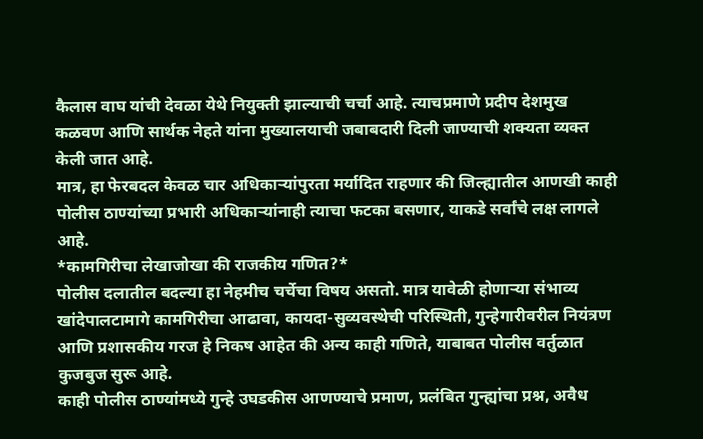कैलास वाघ यांची देवळा येथे नियुक्ती झाल्याची चर्चा आहे. त्याचप्रमाणे प्रदीप देशमुख कळवण आणि सार्थक नेहते यांना मुख्यालयाची जबाबदारी दिली जाण्याची शक्यता व्यक्त केली जात आहे.
मात्र, हा फेरबदल केवळ चार अधिकाऱ्यांपुरता मर्यादित राहणार की जिल्ह्यातील आणखी काही पोलीस ठाण्यांच्या प्रभारी अधिकाऱ्यांनाही त्याचा फटका बसणार, याकडे सर्वांचे लक्ष लागले आहे.
*कामगिरीचा लेखाजोखा की राजकीय गणित?*
पोलीस दलातील बदल्या हा नेहमीच चर्चेचा विषय असतो. मात्र यावेळी होणाऱ्या संभाव्य खांदेपालटामागे कामगिरीचा आढावा, कायदा-सुव्यवस्थेची परिस्थिती, गुन्हेगारीवरील नियंत्रण आणि प्रशासकीय गरज हे निकष आहेत की अन्य काही गणिते, याबाबत पोलीस वर्तुळात कुजबुज सुरू आहे.
काही पोलीस ठाण्यांमध्ये गुन्हे उघडकीस आणण्याचे प्रमाण, प्रलंबित गुन्ह्यांचा प्रश्न, अवैध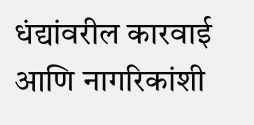धंद्यांवरील कारवाई आणि नागरिकांशी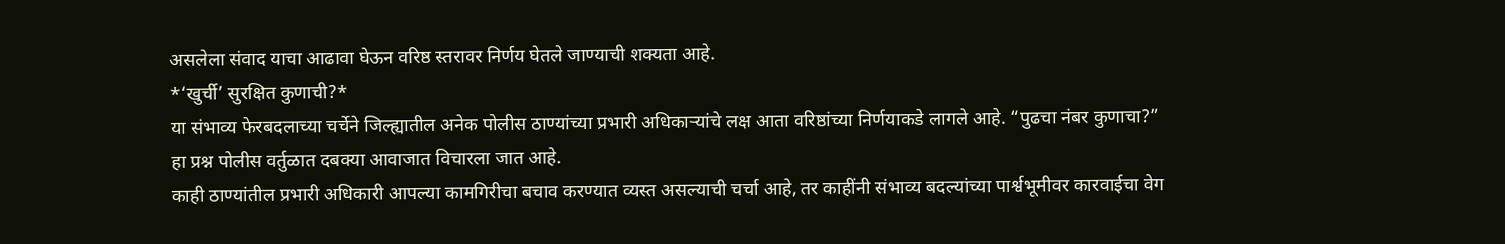असलेला संवाद याचा आढावा घेऊन वरिष्ठ स्तरावर निर्णय घेतले जाण्याची शक्यता आहे.
*‘खुर्ची’ सुरक्षित कुणाची?*
या संभाव्य फेरबदलाच्या चर्चेने जिल्ह्यातील अनेक पोलीस ठाण्यांच्या प्रभारी अधिकाऱ्यांचे लक्ष आता वरिष्ठांच्या निर्णयाकडे लागले आहे. “पुढचा नंबर कुणाचा?” हा प्रश्न पोलीस वर्तुळात दबक्या आवाजात विचारला जात आहे.
काही ठाण्यांतील प्रभारी अधिकारी आपल्या कामगिरीचा बचाव करण्यात व्यस्त असल्याची चर्चा आहे, तर काहींनी संभाव्य बदल्यांच्या पार्श्वभूमीवर कारवाईचा वेग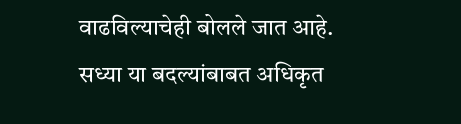वाढविल्याचेही बोलले जात आहे.
सध्या या बदल्यांबाबत अधिकृत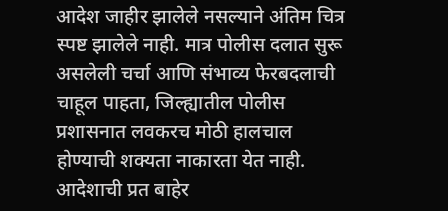आदेश जाहीर झालेले नसल्याने अंतिम चित्र स्पष्ट झालेले नाही. मात्र पोलीस दलात सुरू असलेली चर्चा आणि संभाव्य फेरबदलाची चाहूल पाहता, जिल्ह्यातील पोलीस प्रशासनात लवकरच मोठी हालचाल होण्याची शक्यता नाकारता येत नाही.
आदेशाची प्रत बाहेर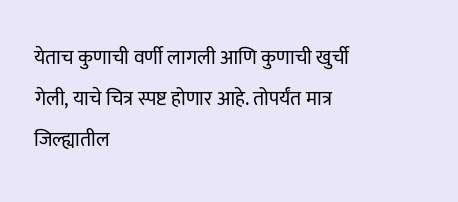येताच कुणाची वर्णी लागली आणि कुणाची खुर्ची गेली, याचे चित्र स्पष्ट होणार आहे. तोपर्यंत मात्र जिल्ह्यातील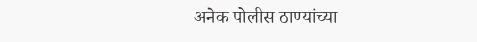अनेक पोलीस ठाण्यांच्या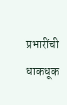प्रभारींची धाकधूक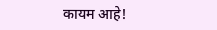कायम आहे!